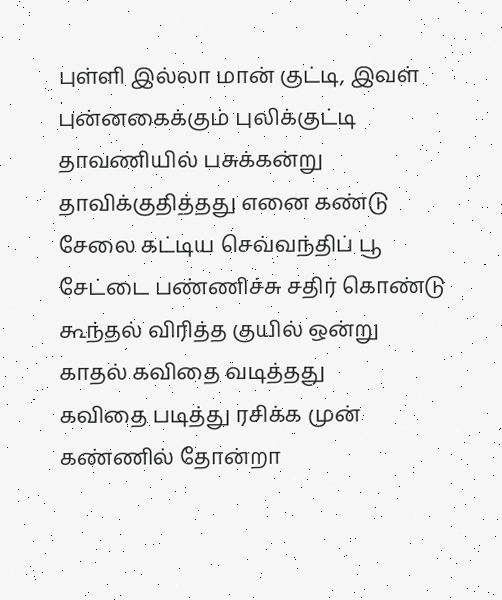புள்ளி இல்லா மான் குட்டி, இவள்
புன்னகைக்கும் புலிக்குட்டி
தாவணியில் பசுக்கன்று
தாவிக்குதித்தது எனை கண்டு
சேலை கட்டிய செவ்வந்திப் பூ
சேட்டை பண்ணிச்சு சதிர் கொண்டு
கூந்தல் விரித்த குயில் ஒன்று
காதல் கவிதை வடித்தது
கவிதை படித்து ரசிக்க முன்
கண்ணில் தோன்றா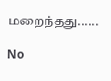மறைந்தது......

No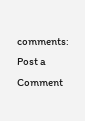comments:
Post a Comment